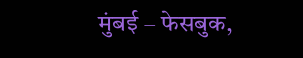मुंबई – फेसबुक,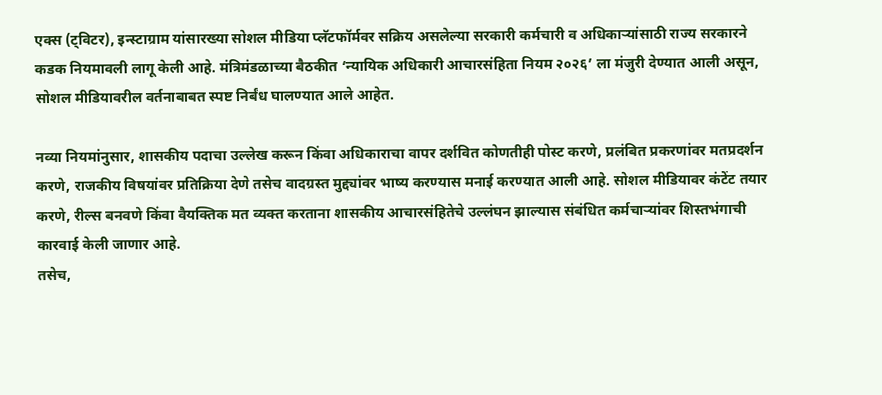एक्स (ट्विटर), इन्स्टाग्राम यांसारख्या सोशल मीडिया प्लॅटफॉर्मवर सक्रिय असलेल्या सरकारी कर्मचारी व अधिकाऱ्यांसाठी राज्य सरकारने कडक नियमावली लागू केली आहे. मंत्रिमंडळाच्या बैठकीत ‘न्यायिक अधिकारी आचारसंहिता नियम २०२६’ ला मंजुरी देण्यात आली असून, सोशल मीडियावरील वर्तनाबाबत स्पष्ट निर्बंध घालण्यात आले आहेत.

नव्या नियमांनुसार, शासकीय पदाचा उल्लेख करून किंवा अधिकाराचा वापर दर्शवित कोणतीही पोस्ट करणे, प्रलंबित प्रकरणांवर मतप्रदर्शन करणे, राजकीय विषयांवर प्रतिक्रिया देणे तसेच वादग्रस्त मुद्द्यांवर भाष्य करण्यास मनाई करण्यात आली आहे. सोशल मीडियावर कंटेंट तयार करणे, रील्स बनवणे किंवा वैयक्तिक मत व्यक्त करताना शासकीय आचारसंहितेचे उल्लंघन झाल्यास संबंधित कर्मचाऱ्यांवर शिस्तभंगाची कारवाई केली जाणार आहे.
तसेच,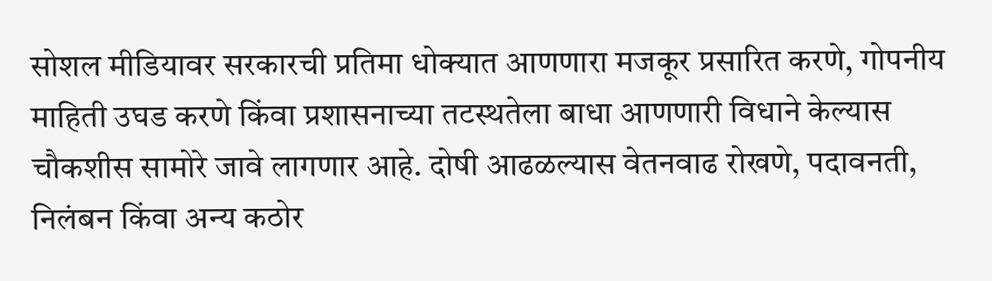सोशल मीडियावर सरकारची प्रतिमा धोक्यात आणणारा मजकूर प्रसारित करणे, गोपनीय माहिती उघड करणे किंवा प्रशासनाच्या तटस्थतेला बाधा आणणारी विधाने केल्यास चौकशीस सामोरे जावे लागणार आहे. दोषी आढळल्यास वेतनवाढ रोखणे, पदावनती, निलंबन किंवा अन्य कठोर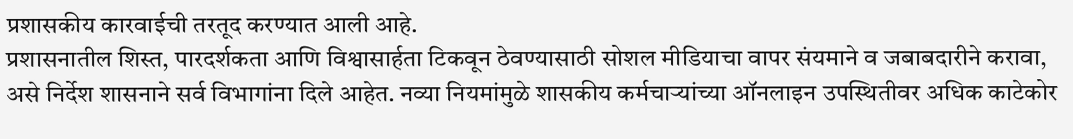प्रशासकीय कारवाईची तरतूद करण्यात आली आहे.
प्रशासनातील शिस्त, पारदर्शकता आणि विश्वासार्हता टिकवून ठेवण्यासाठी सोशल मीडियाचा वापर संयमाने व जबाबदारीने करावा, असे निर्देश शासनाने सर्व विभागांना दिले आहेत. नव्या नियमांमुळे शासकीय कर्मचाऱ्यांच्या ऑनलाइन उपस्थितीवर अधिक काटेकोर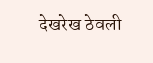देखरेख ठेवली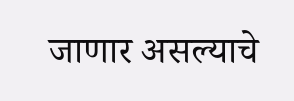जाणार असल्याचे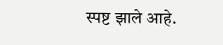स्पष्ट झाले आहे.